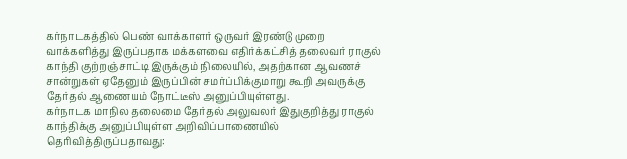கர்நாடகத்தில் பெண் வாக்காளர் ஒருவர் இரண்டு முறை வாக்களித்து இருப்பதாக மக்களவை எதிர்க்கட்சித் தலைவர் ராகுல் காந்தி குற்றஞ்சாட்டி இருக்கும் நிலையில், அதற்கான ஆவணச் சான்றுகள் ஏதேனும் இருப்பின் சமர்ப்பிக்குமாறு கூறி அவருக்கு தேர்தல் ஆணையம் நோட்டீஸ் அனுப்பியுள்ளது.
கர்நாடக மாநில தலைமை தேர்தல் அலுவலர் இதுகுறித்து ராகுல் காந்திக்கு அனுப்பியுள்ள அறிவிப்பாணையில் தெரிவித்திருப்பதாவது: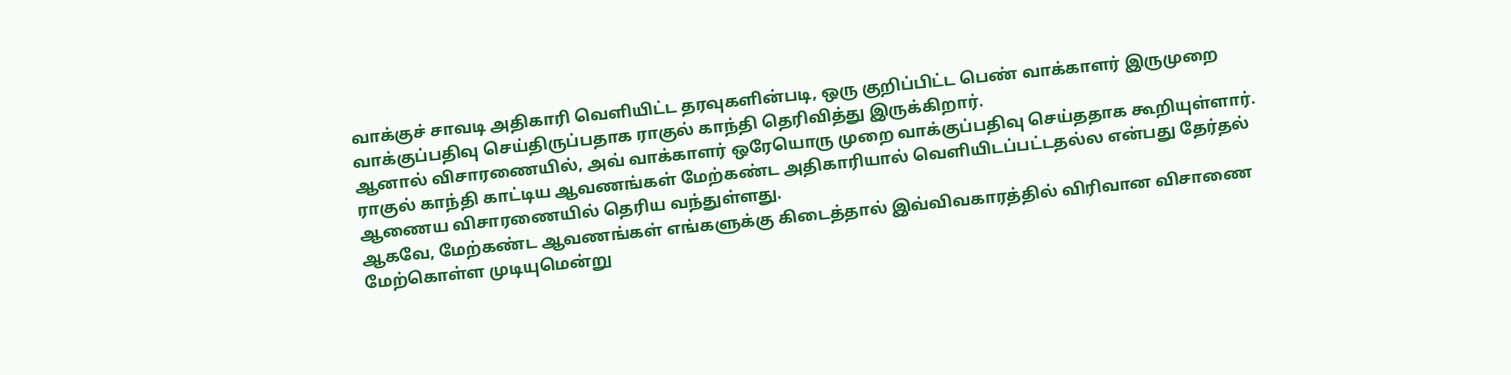வாக்குச் சாவடி அதிகாரி வெளியிட்ட தரவுகளின்படி, ஒரு குறிப்பிட்ட பெண் வாக்காளர் இருமுறை வாக்குப்பதிவு செய்திருப்பதாக ராகுல் காந்தி தெரிவித்து இருக்கிறார்.
ஆனால் விசாரணையில், அவ் வாக்காளர் ஒரேயொரு முறை வாக்குப்பதிவு செய்ததாக கூறியுள்ளார்.
ராகுல் காந்தி காட்டிய ஆவணங்கள் மேற்கண்ட அதிகாரியால் வெளியிடப்பட்டதல்ல என்பது தேர்தல் ஆணைய விசாரணையில் தெரிய வந்துள்ளது.
ஆகவே, மேற்கண்ட ஆவணங்கள் எங்களுக்கு கிடைத்தால் இவ்விவகாரத்தில் விரிவான விசாணை மேற்கொள்ள முடியுமென்று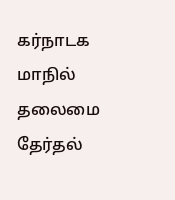கர்நாடக மாநில் தலைமை தேர்தல்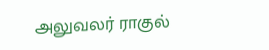அலுவலர் ராகுல்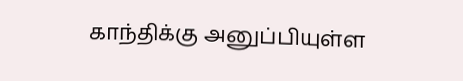காந்திக்கு அனுப்பியுள்ள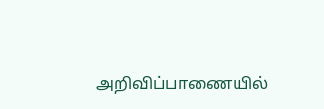அறிவிப்பாணையில்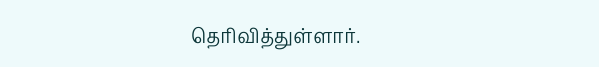தெரிவித்துள்ளார்.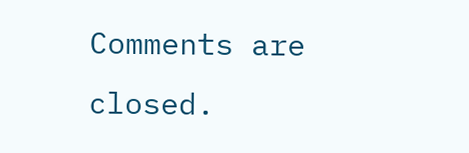Comments are closed.